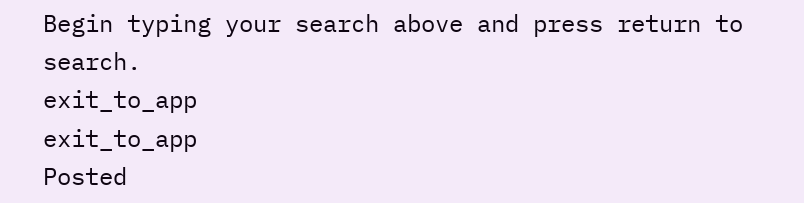Begin typing your search above and press return to search.
exit_to_app
exit_to_app
Posted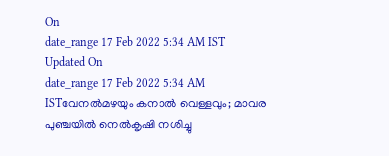On
date_range 17 Feb 2022 5:34 AM IST Updated On
date_range 17 Feb 2022 5:34 AM ISTവേനൽമഴയും കനാൽ വെള്ളവും; മാവര പുഞ്ചയിൽ നെൽകൃഷി നശിച്ചു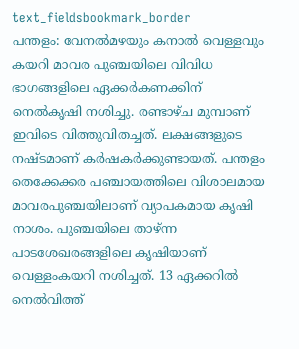text_fieldsbookmark_border
പന്തളം: വേനൽമഴയും കനാൽ വെള്ളവും കയറി മാവര പുഞ്ചയിലെ വിവിധ ഭാഗങ്ങളിലെ ഏക്കർകണക്കിന് നെൽകൃഷി നശിച്ചു. രണ്ടാഴ്ച മുമ്പാണ് ഇവിടെ വിത്തുവിതച്ചത്. ലക്ഷങ്ങളുടെ നഷ്ടമാണ് കർഷകർക്കുണ്ടായത്. പന്തളം തെക്കേക്കര പഞ്ചായത്തിലെ വിശാലമായ മാവരപുഞ്ചയിലാണ് വ്യാപകമായ കൃഷി നാശം. പുഞ്ചയിലെ താഴ്ന്ന പാടശേഖരങ്ങളിലെ കൃഷിയാണ് വെള്ളംകയറി നശിച്ചത്. 13 ഏക്കറിൽ നെൽവിത്ത്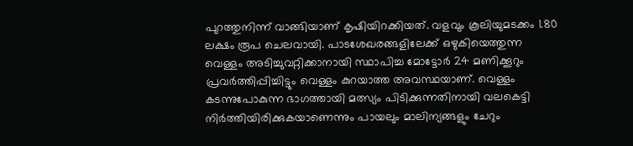പുറത്തുനിന്ന് വാങ്ങിയാണ് കൃഷിയിറക്കിയത്. വളവും കൂലിയുമടക്കം 1.80 ലക്ഷം രൂപ ചെലവായി. പാടശേഖരങ്ങളിലേക്ക് ഒഴുകിയെത്തുന്ന വെള്ളം അടിച്ചുവറ്റിക്കാനായി സ്ഥാപിച്ച മോട്ടോർ 24 മണിക്കൂറും പ്രവർത്തിപ്പിച്ചിട്ടും വെള്ളം കുറയാത്ത അവസ്ഥയാണ്. വെള്ളം കടന്നുപോകുന്ന ഭാഗത്തായി മത്സ്യം പിടിക്കുന്നതിനായി വലകെട്ടി നിർത്തിയിരിക്കുകയാണെന്നും പായലും മാലിന്യങ്ങളും ചേറും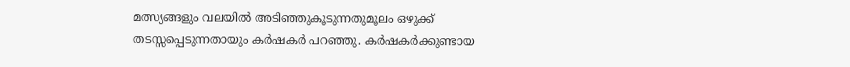മത്സ്യങ്ങളും വലയിൽ അടിഞ്ഞുകൂടുന്നതുമൂലം ഒഴുക്ക് തടസ്സപ്പെടുന്നതായും കർഷകർ പറഞ്ഞു. കർഷകർക്കുണ്ടായ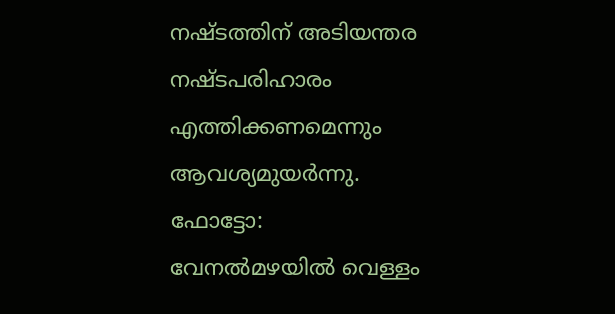നഷ്ടത്തിന് അടിയന്തര നഷ്ടപരിഹാരം എത്തിക്കണമെന്നും ആവശ്യമുയർന്നു. ഫോട്ടോ: വേനൽമഴയിൽ വെള്ളം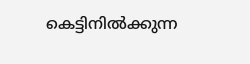കെട്ടിനിൽക്കുന്ന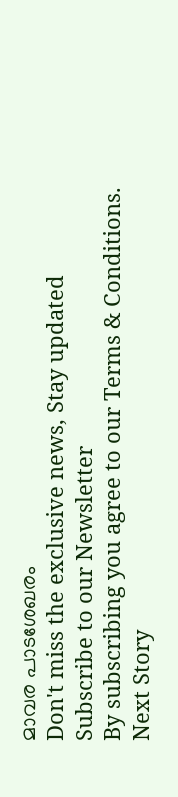മാവര പാടശേഖരം
Don't miss the exclusive news, Stay updated
Subscribe to our Newsletter
By subscribing you agree to our Terms & Conditions.
Next Story